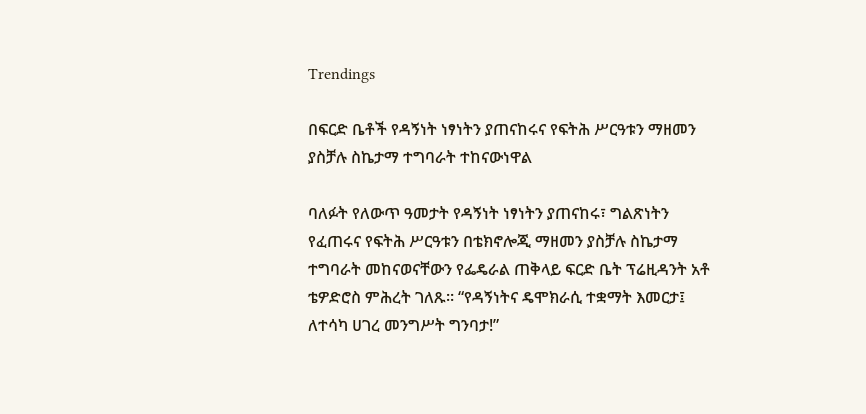Trendings

በፍርድ ቤቶች የዳኝነት ነፃነትን ያጠናከሩና የፍትሕ ሥርዓቱን ማዘመን ያስቻሉ ስኬታማ ተግባራት ተከናውነዋል

ባለፉት የለውጥ ዓመታት የዳኝነት ነፃነትን ያጠናከሩ፣ ግልጽነትን የፈጠሩና የፍትሕ ሥርዓቱን በቴክኖሎጂ ማዘመን ያስቻሉ ስኬታማ ተግባራት መከናወናቸውን የፌዴራል ጠቅላይ ፍርድ ቤት ፕሬዚዳንት አቶ ቴዎድሮስ ምሕረት ገለጹ። “የዳኝነትና ዴሞክራሲ ተቋማት እመርታ፤ ለተሳካ ሀገረ መንግሥት ግንባታ!”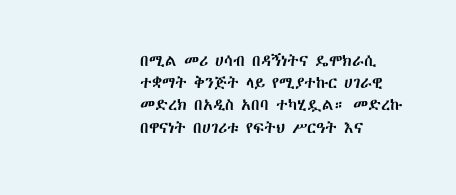በሚል መሪ ሀሳብ በዳኝነትና ዴሞክራሲ ተቋማት ቅንጅት ላይ የሚያተኩር ሀገራዊ መድረክ በአዲስ አበባ ተካሂዷል። መድረኩ በዋናነት በሀገሪቱ የፍትህ ሥርዓት እና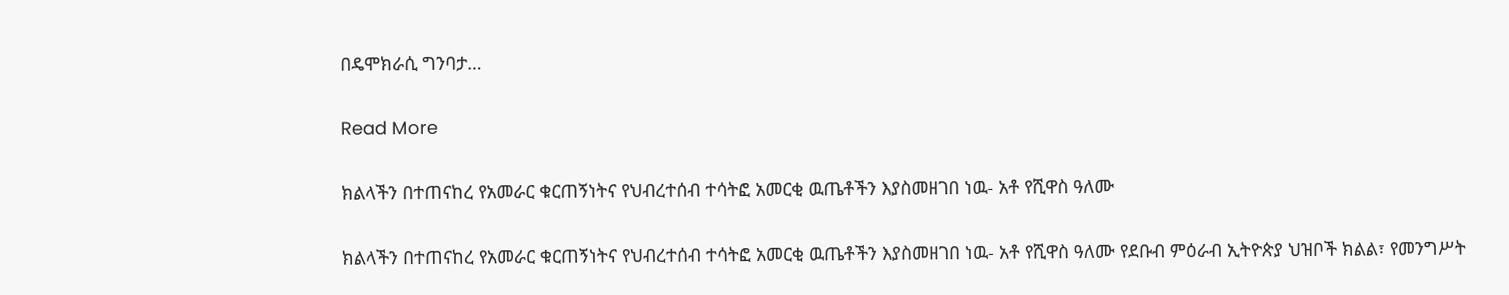በዴሞክራሲ ግንባታ…

Read More

ክልላችን በተጠናከረ የአመራር ቁርጠኝነትና የህብረተሰብ ተሳትፎ አመርቂ ዉጤቶችን እያስመዘገበ ነዉ- አቶ የሺዋስ ዓለሙ

ክልላችን በተጠናከረ የአመራር ቁርጠኝነትና የህብረተሰብ ተሳትፎ አመርቂ ዉጤቶችን እያስመዘገበ ነዉ- አቶ የሺዋስ ዓለሙ የደቡብ ምዕራብ ኢትዮጵያ ህዝቦች ክልል፣ የመንግሥት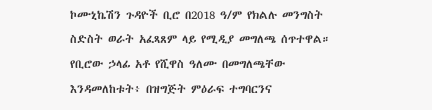ኮሙኒኬሽን ጉዳዮች ቢሮ በ2018 ዓ/ም የክልሉ መንግስት ስድስት ወራት አፈጻጸም ላይ የሚዲያ መግለጫ ሰጥተዋል። የቢሮው ኃላፊ አቶ የሺዋስ ዓለሙ በመግለጫቸው እንዳመለከቱት፥ በዝግጅት ምዕራፍ ተግባርንና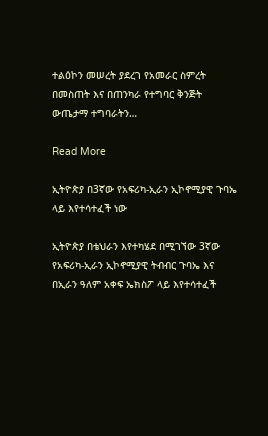ተልዕኮን መሠረት ያደረገ የአመራር ስምረት በመስጠት እና በጠንካራ የተግባር ቅንጅት ውጤታማ ተግባራትን…

Read More

ኢትዮጵያ በ3ኛው የአፍሪካ-ኢራን ኢኮኖሚያዊ ጉባኤ ላይ እየተሳተፈች ነው

ኢትዮጵያ በቴህራን እየተካሄደ በሚገኘው 3ኛው የአፍሪካ-ኢራን ኢኮኖሚያዊ ትብብር ጉባኤ እና በኢራን ዓለም አቀፍ ኤክስፖ ላይ እየተሳተፈች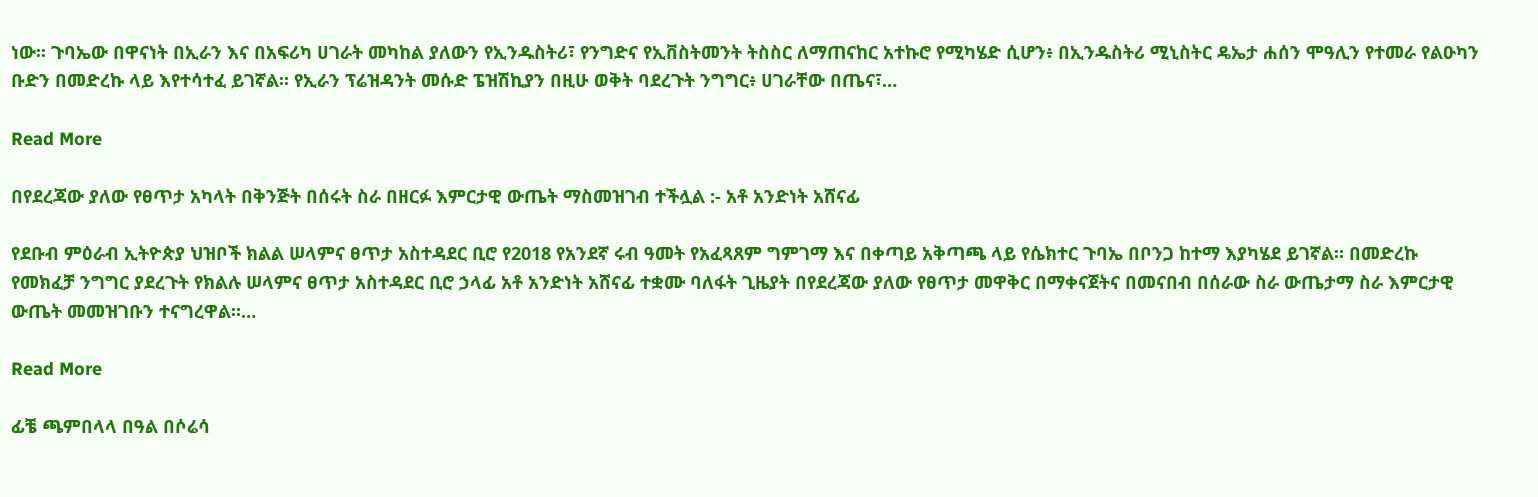ነው፡፡ ጉባኤው በዋናነት በኢራን እና በአፍሪካ ሀገራት መካከል ያለውን የኢንዱስትሪ፣ የንግድና የኢቨስትመንት ትስስር ለማጠናከር አተኩሮ የሚካሄድ ሲሆን፥ በኢንዱስትሪ ሚኒስትር ዴኤታ ሐሰን ሞዓሊን የተመራ የልዑካን ቡድን በመድረኩ ላይ እየተሳተፈ ይገኛል። የኢራን ፕሬዝዳንት መሱድ ፔዝሽኪያን በዚሁ ወቅት ባደረጉት ንግግር፥ ሀገራቸው በጤና፣…

Read More

በየደረጃው ያለው የፀጥታ አካላት በቅንጅት በሰሩት ስራ በዘርፉ እምርታዊ ውጤት ማስመዝገብ ተችሏል :- አቶ አንድነት አሸናፊ

የደቡብ ምዕራብ ኢትዮጵያ ህዝቦች ክልል ሠላምና ፀጥታ አስተዳደር ቢሮ የ2018 የአንደኛ ሩብ ዓመት የአፈጻጸም ግምገማ እና በቀጣይ አቅጣጫ ላይ የሴክተር ጉባኤ በቦንጋ ከተማ እያካሄደ ይገኛል። በመድረኩ የመክፈቻ ንግግር ያደረጉት የክልሉ ሠላምና ፀጥታ አስተዳደር ቢሮ ኃላፊ አቶ አንድነት አሸናፊ ተቋሙ ባለፋት ጊዜያት በየደረጃው ያለው የፀጥታ መዋቅር በማቀናጀትና በመናበብ በሰራው ስራ ውጤታማ ስራ እምርታዊ ውጤት መመዝገቡን ተናግረዋል።…

Read More

ፊቼ ጫምበላላ በዓል በሶሬሳ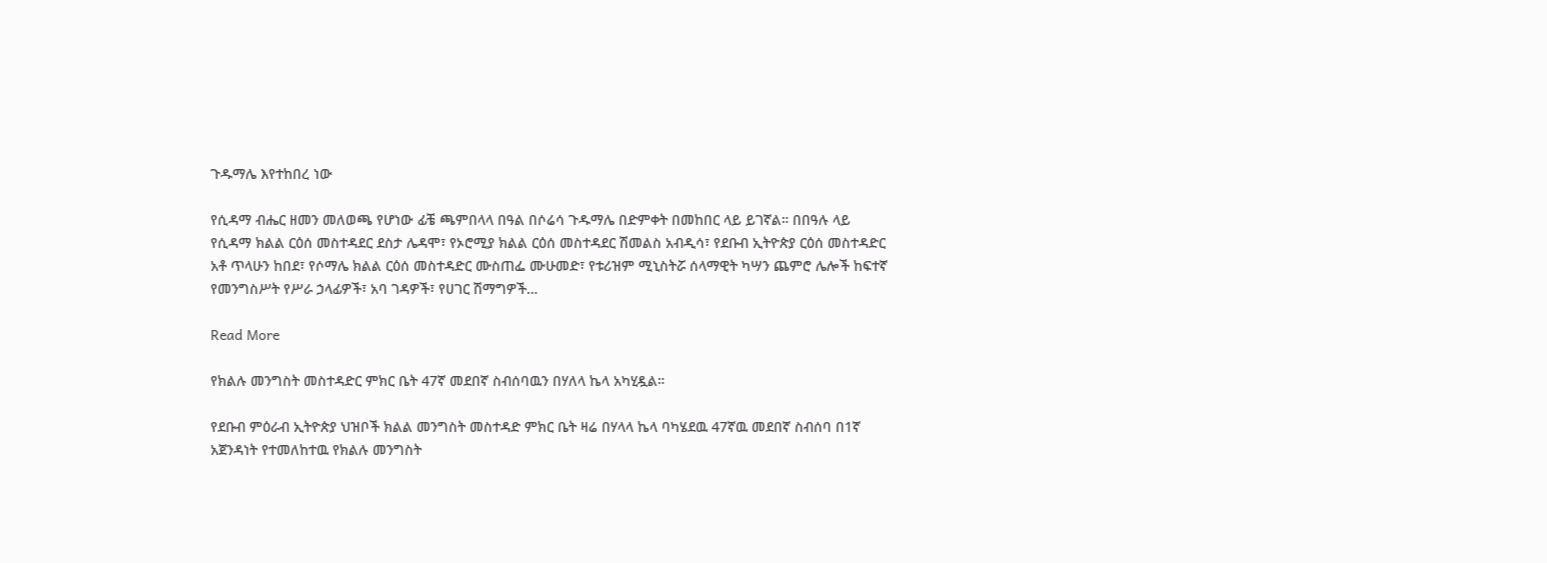ጉዱማሌ እየተከበረ ነው

የሲዳማ ብሔር ዘመን መለወጫ የሆነው ፊቼ ጫምበላላ በዓል በሶሬሳ ጉዱማሌ በድምቀት በመከበር ላይ ይገኛል። በበዓሉ ላይ የሲዳማ ክልል ርዕሰ መስተዳደር ደስታ ሌዳሞ፣ የኦሮሚያ ክልል ርዕሰ መስተዳደር ሽመልስ አብዲሳ፣ የደቡብ ኢትዮጵያ ርዕሰ መስተዳድር አቶ ጥላሁን ከበደ፣ የሶማሌ ክልል ርዕሰ መስተዳድር ሙስጠፌ ሙሁመድ፣ የቱሪዝም ሚኒስትሯ ሰላማዊት ካሣን ጨምሮ ሌሎች ከፍተኛ የመንግስሥት የሥራ ኃላፊዎች፣ አባ ገዳዎች፣ የሀገር ሽማግዎች…

Read More

የክልሉ መንግስት መስተዳድር ምክር ቤት 47ኛ መደበኛ ስብሰባዉን በሃለላ ኬላ አካሂዷል።

የደቡብ ምዕራብ ኢትዮጵያ ህዝቦች ክልል መንግስት መስተዳድ ምክር ቤት ዛሬ በሃላላ ኬላ ባካሄደዉ 47ኛዉ መደበኛ ስብሰባ በ1ኛ አጀንዳነት የተመለከተዉ የክልሉ መንግስት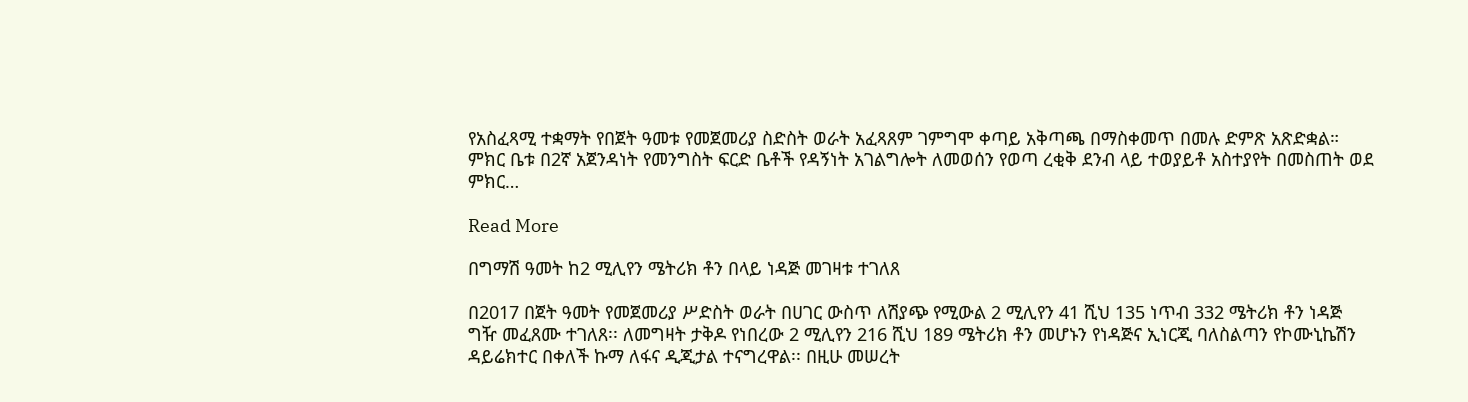የአስፈጻሚ ተቋማት የበጀት ዓመቱ የመጀመሪያ ስድስት ወራት አፈጻጸም ገምግሞ ቀጣይ አቅጣጫ በማስቀመጥ በመሉ ድምጽ አጽድቋል። ምክር ቤቱ በ2ኛ አጀንዳነት የመንግስት ፍርድ ቤቶች የዳኝነት አገልግሎት ለመወሰን የወጣ ረቂቅ ደንብ ላይ ተወያይቶ አስተያየት በመስጠት ወደ ምክር…

Read More

በግማሽ ዓመት ከ2 ሚሊየን ሜትሪክ ቶን በላይ ነዳጅ መገዛቱ ተገለጸ

በ2017 በጀት ዓመት የመጀመሪያ ሥድስት ወራት በሀገር ውስጥ ለሽያጭ የሚውል 2 ሚሊየን 41 ሺህ 135 ነጥብ 332 ሜትሪክ ቶን ነዳጅ ግዥ መፈጸሙ ተገለጸ፡፡ ለመግዛት ታቅዶ የነበረው 2 ሚሊየን 216 ሺህ 189 ሜትሪክ ቶን መሆኑን የነዳጅና ኢነርጂ ባለስልጣን የኮሙኒኬሽን ዳይሬክተር በቀለች ኩማ ለፋና ዲጂታል ተናግረዋል፡፡ በዚሁ መሠረት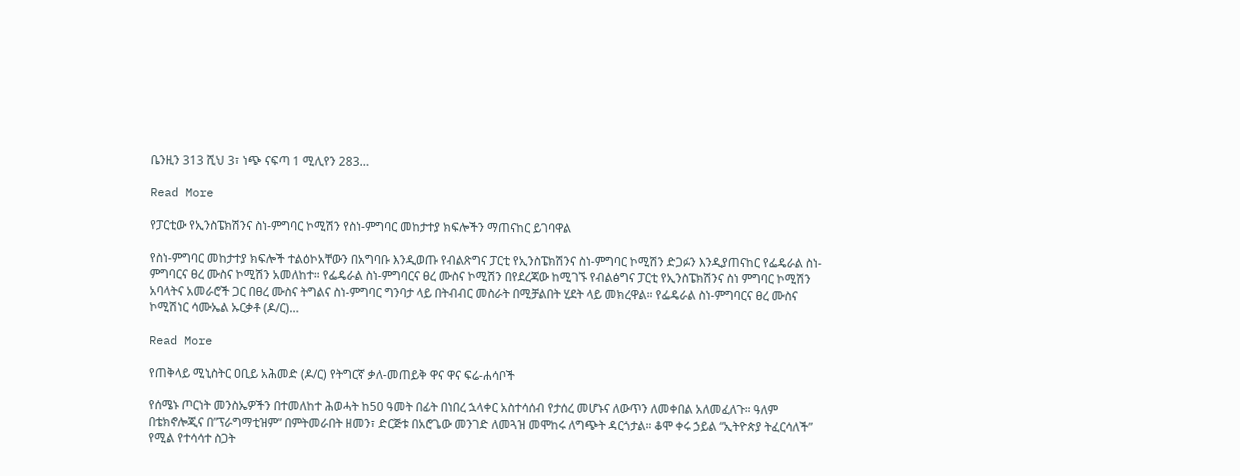ቤንዚን 313 ሺህ 3፣ ነጭ ናፍጣ 1 ሚሊየን 283…

Read More

የፓርቲው የኢንስፔክሽንና ስነ-ምግባር ኮሚሽን የስነ-ምግባር መከታተያ ክፍሎችን ማጠናከር ይገባዋል

የስነ-ምግባር መከታተያ ክፍሎች ተልዕኮአቸውን በአግባቡ እንዲወጡ የብልጽግና ፓርቲ የኢንስፔክሽንና ስነ-ምግባር ኮሚሽን ድጋፉን እንዲያጠናከር የፌዴራል ስነ-ምግባርና ፀረ ሙስና ኮሚሽን አመለከተ። የፌዴራል ስነ-ምግባርና ፀረ ሙስና ኮሚሽን በየደረጃው ከሚገኙ የብልፅግና ፓርቲ የኢንስፔክሽንና ስነ ምግባር ኮሚሽን አባላትና አመራሮች ጋር በፀረ ሙስና ትግልና ስነ-ምግባር ግንባታ ላይ በትብብር መስራት በሚቻልበት ሂደት ላይ መክረዋል። የፌዴራል ስነ-ምግባርና ፀረ ሙስና ኮሚሽነር ሳሙኤል ኡርቃቶ (ዶ/ር)…

Read More

የጠቅላይ ሚኒስትር ዐቢይ አሕመድ (ዶ/ር) የትግርኛ ቃለ-መጠይቅ ዋና ዋና ፍሬ-ሐሳቦች

የሰሜኑ ጦርነት መንስኤዎችን በተመለከተ ሕወሓት ከ50 ዓመት በፊት በነበረ ኋላቀር አስተሳሰብ የታሰረ መሆኑና ለውጥን ለመቀበል አለመፈለጉ። ዓለም በቴክኖሎጂና በ”ፕራግማቲዝም” በምትመራበት ዘመን፣ ድርጅቱ በአሮጌው መንገድ ለመጓዝ መሞከሩ ለግጭት ዳርጎታል። ቆሞ ቀሩ ኃይል “ኢትዮጵያ ትፈርሳለች” የሚል የተሳሳተ ስጋት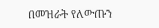በመዝራት የለውጡን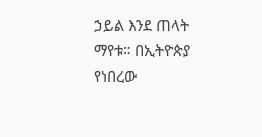ኃይል እንደ ጠላት ማየቱ። በኢትዮጵያ የነበረው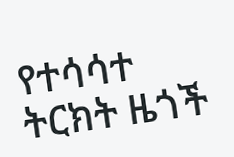የተሳሳተ ትርክት ዜጎች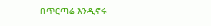በጥርጣሬ እንዲኖሩ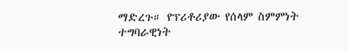ማድረጉ። የፕሪቶሪያው የሰላም ስምምነት ተግባራዊነት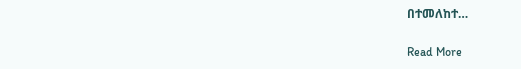በተመለከተ…

Read More